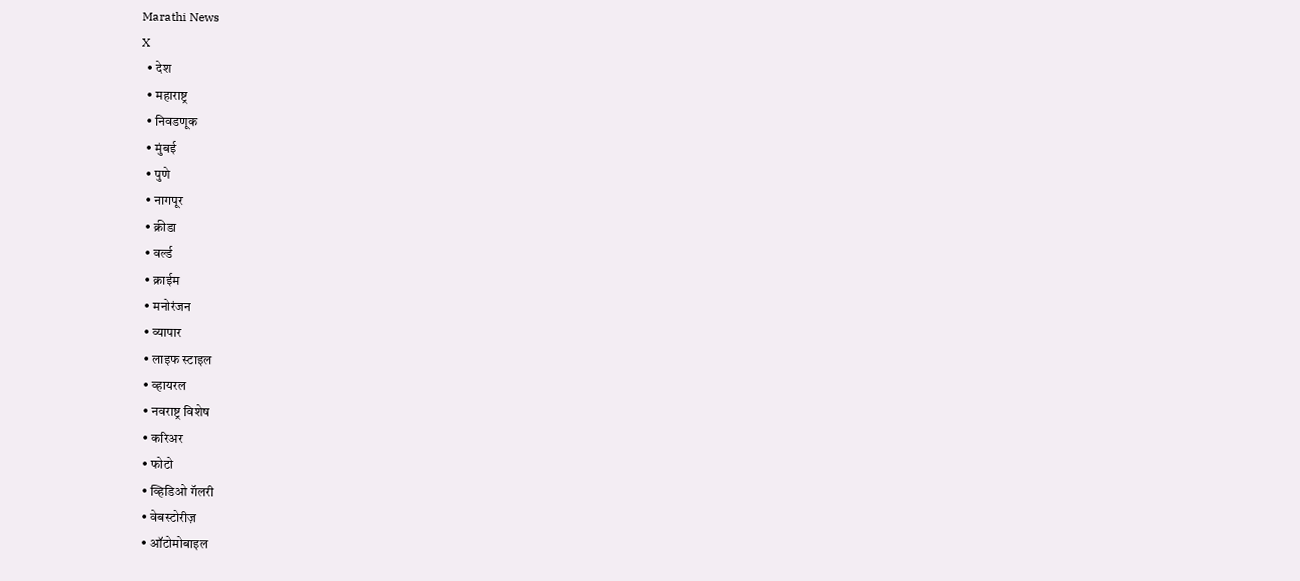Marathi News
X
  • देश
  • महाराष्ट्र
  • निवडणूक
  • मुंबई
  • पुणे
  • नागपूर
  • क्रीडा
  • वर्ल्ड
  • क्राईम
  • मनोरंजन
  • व्यापार
  • लाइफ स्टाइल
  • व्हायरल
  • नवराष्ट्र विशेष
  • करिअर
  • फोटो
  • व्हिडिओ गॅलरी
  • वेबस्टोरीज़
  • ऑटोमोबाइल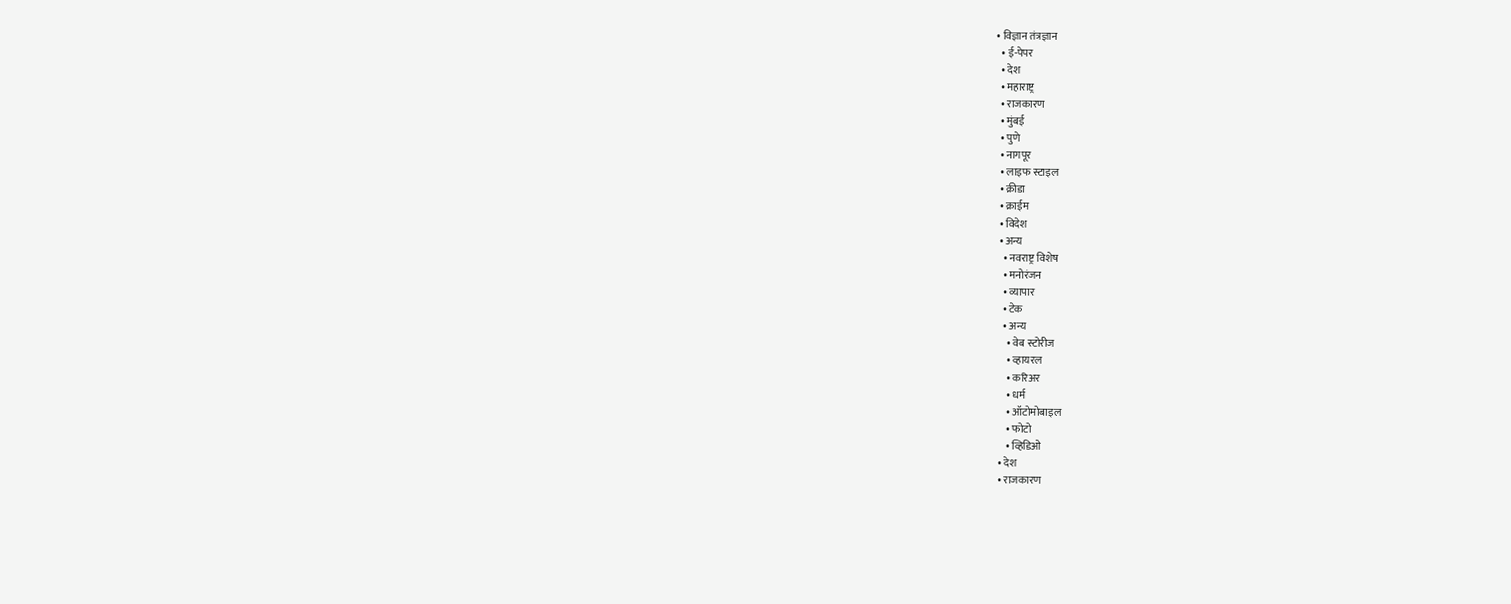• विज्ञान तंत्रज्ञान
  • ई-पेपर
  • देश
  • महाराष्ट्र
  • राजकारण
  • मुंबई
  • पुणे
  • नागपूर
  • लाइफ स्टाइल
  • क्रीडा
  • क्राईम
  • विदेश
  • अन्य
    • नवराष्ट्र विशेष
    • मनोरंजन
    • व्यापार
    • टेक
    • अन्य
      • वेब स्टोरीज
      • व्हायरल
      • करिअर
      • धर्म
      • ऑटोमोबाइल
      • फोटो
      • व्हिडिओ
  • देश
  • राजकारण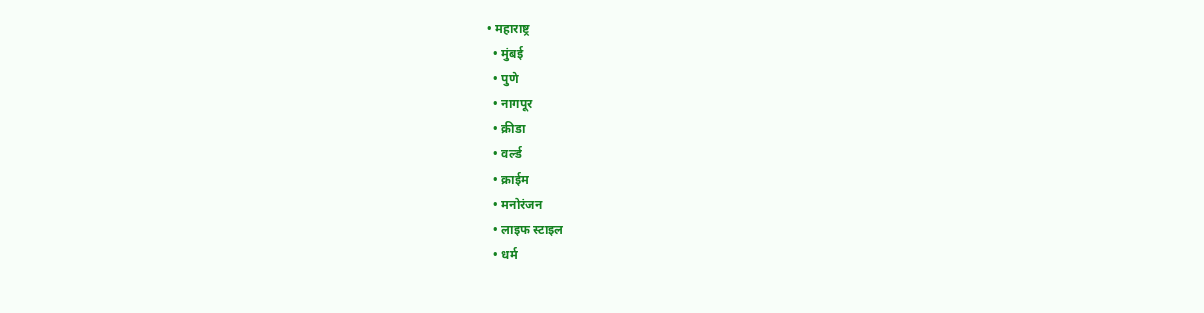• महाराष्ट्र
  • मुंबई
  • पुणे
  • नागपूर
  • क्रीडा
  • वर्ल्ड
  • क्राईम
  • मनोरंजन
  • लाइफ स्टाइल
  • धर्म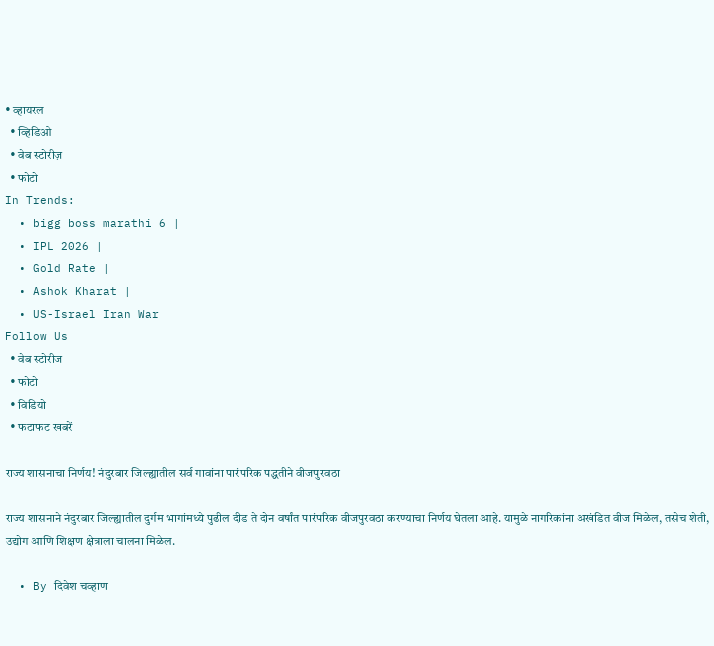• व्हायरल
  • व्हिडिओ
  • वेब स्टोरीज़
  • फोटो
In Trends:
  • bigg boss marathi 6 |
  • IPL 2026 |
  • Gold Rate |
  • Ashok Kharat |
  • US-Israel Iran War
Follow Us
  • वेब स्टोरीज
  • फोटो
  • विडियो
  • फटाफट खबरें

राज्य शासनाचा निर्णय! नंदुरबार जिल्ह्यातील सर्व गावांना पारंपरिक पद्धतीने वीजपुरवठा

राज्य शासनाने नंदुरबार जिल्ह्यातील दुर्गम भागांमध्ये पुढील दीड ते दोन वर्षांत पारंपरिक वीजपुरवठा करण्याचा निर्णय घेतला आहे. यामुळे नागरिकांना अखंडित वीज मिळेल, तसेच शेती, उद्योग आणि शिक्षण क्षेत्राला चालना मिळेल.

  • By दिवेश चव्हाण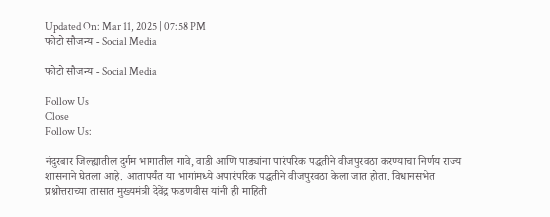Updated On: Mar 11, 2025 | 07:58 PM
फोटो सौजन्य - Social Media

फोटो सौजन्य - Social Media

Follow Us
Close
Follow Us:

नंदुरबार जिल्ह्यातील दुर्गम भागातील गावे, वाडी आणि पाड्यांना पारंपरिक पद्धतीने वीजपुरवठा करण्याचा निर्णय राज्य शासनाने घेतला आहे. आतापर्यंत या भागांमध्ये अपारंपरिक पद्धतीने वीजपुरवठा केला जात होता. विधानसभेत प्रश्नोत्तराच्या तासात मुख्यमंत्री देवेंद्र फडणवीस यांनी ही माहिती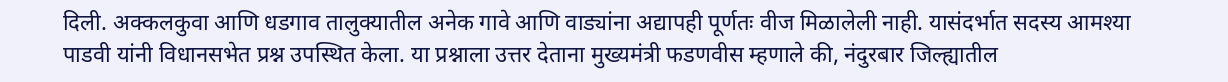दिली. अक्कलकुवा आणि धडगाव तालुक्यातील अनेक गावे आणि वाड्यांना अद्यापही पूर्णतः वीज मिळालेली नाही. यासंदर्भात सदस्य आमश्या पाडवी यांनी विधानसभेत प्रश्न उपस्थित केला. या प्रश्नाला उत्तर देताना मुख्यमंत्री फडणवीस म्हणाले की, नंदुरबार जिल्ह्यातील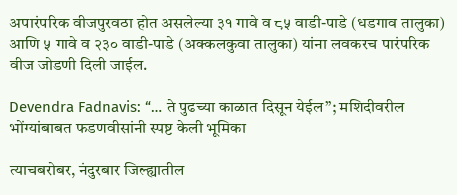अपारंपरिक वीजपुरवठा होत असलेल्या ३१ गावे व ८५ वाडी-पाडे (धडगाव तालुका) आणि ५ गावे व २३० वाडी-पाडे (अक्कलकुवा तालुका) यांना लवकरच पारंपरिक वीज जोडणी दिली जाईल.

Devendra Fadnavis: “… ते पुढच्या काळात दिसून येईल”; मशिदीवरील भोंग्यांबाबत फडणवीसांनी स्पष्ट केली भूमिका

त्याचबरोबर, नंदुरबार जिल्ह्यातील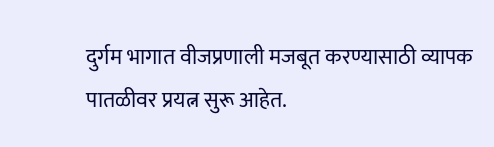दुर्गम भागात वीजप्रणाली मजबूत करण्यासाठी व्यापक पातळीवर प्रयत्न सुरू आहेत.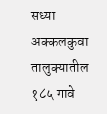सध्या अक्कलकुवा तालुक्यातील १८५ गावे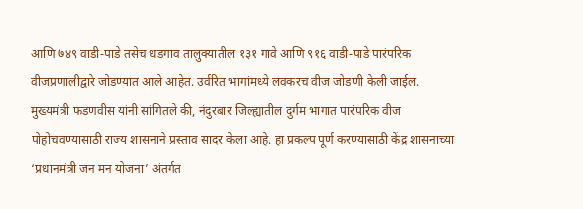आणि ७४९ वाडी-पाडे तसेच धडगाव तालुक्यातील १३१ गावे आणि ९१६ वाडी-पाडे पारंपरिक वीजप्रणालीद्वारे जोडण्यात आले आहेत. उर्वरित भागांमध्ये लवकरच वीज जोडणी केली जाईल. मुख्यमंत्री फडणवीस यांनी सांगितले की, नंदुरबार जिल्ह्यातील दुर्गम भागात पारंपरिक वीज पोहोचवण्यासाठी राज्य शासनाने प्रस्ताव सादर केला आहे. हा प्रकल्प पूर्ण करण्यासाठी केंद्र शासनाच्या ‘प्रधानमंत्री जन मन योजना’ अंतर्गत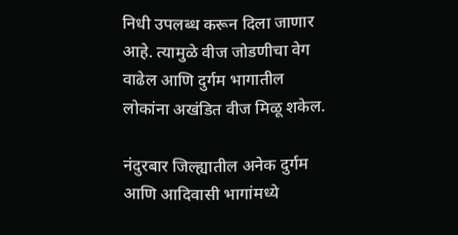निधी उपलब्ध करून दिला जाणार आहे. त्यामुळे वीज जोडणीचा वेग वाढेल आणि दुर्गम भागातील लोकांना अखंडित वीज मिळू शकेल.

नंदुरबार जिल्ह्यातील अनेक दुर्गम आणि आदिवासी भागांमध्ये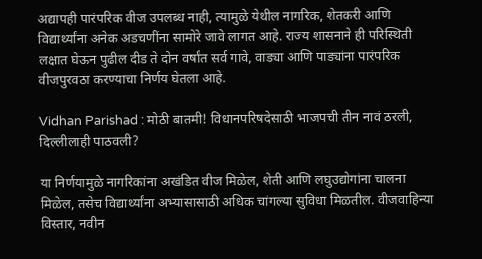अद्यापही पारंपरिक वीज उपलब्ध नाही, त्यामुळे येथील नागरिक, शेतकरी आणि विद्यार्थ्यांना अनेक अडचणींना सामोरे जावे लागत आहे. राज्य शासनाने ही परिस्थिती लक्षात घेऊन पुढील दीड ते दोन वर्षांत सर्व गावे, वाड्या आणि पाड्यांना पारंपरिक वीजपुरवठा करण्याचा निर्णय घेतला आहे.

Vidhan Parishad : मोठी बातमी! विधानपरिषदेसाठी भाजपची तीन नावं ठरली, दिल्लीलाही पाठवली?

या निर्णयामुळे नागरिकांना अखंडित वीज मिळेल, शेती आणि लघुउद्योगांना चालना मिळेल, तसेच विद्यार्थ्यांना अभ्यासासाठी अधिक चांगल्या सुविधा मिळतील. वीजवाहिन्या विस्तार, नवीन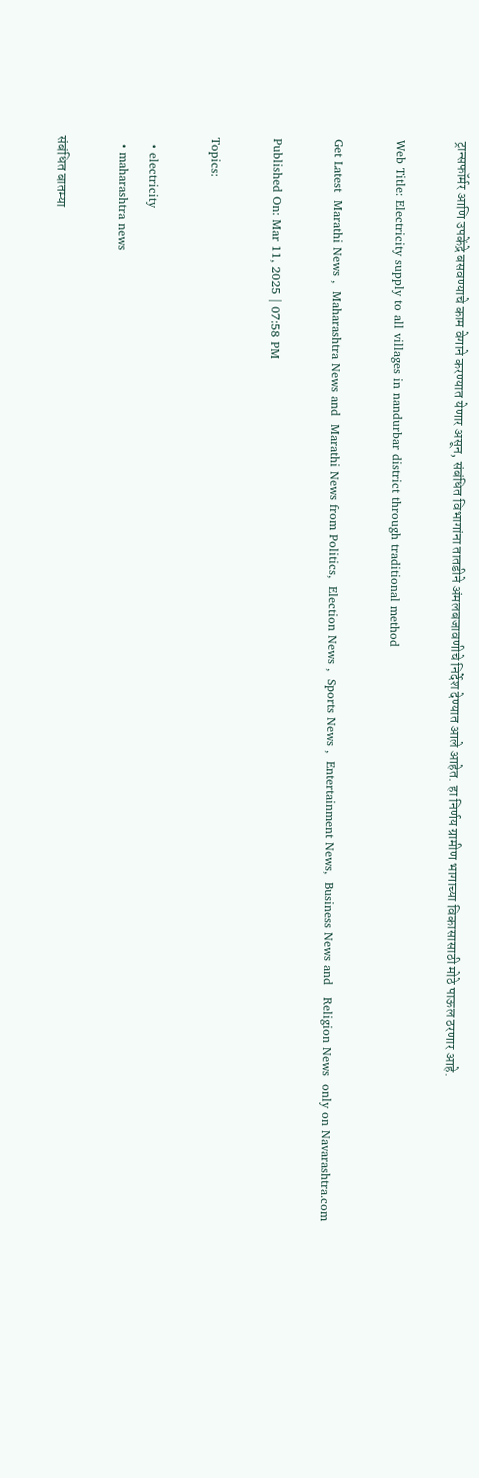ट्रान्सफॉर्मर आणि उपकेंद्रे बसवण्याचे काम वेगाने करण्यात येणार असून, संबंधित विभागांना तातडीने अंमलबजावणीचे निर्देश देण्यात आले आहेत. हा निर्णय ग्रामीण भागाच्या विकासासाठी मोठे पाऊल ठरणार आहे.

Web Title: Electricity supply to all villages in nandurbar district through traditional method

Get Latest  Marathi News ,  Maharashtra News and  Marathi News from Politics,  Election News ,  Sports News ,  Entertainment News,  Business News and   Religion News  only on Navarashtra.com

Published On: Mar 11, 2025 | 07:58 PM

Topics:

  • electricity
  • maharashtra news

संबंधित बातम्या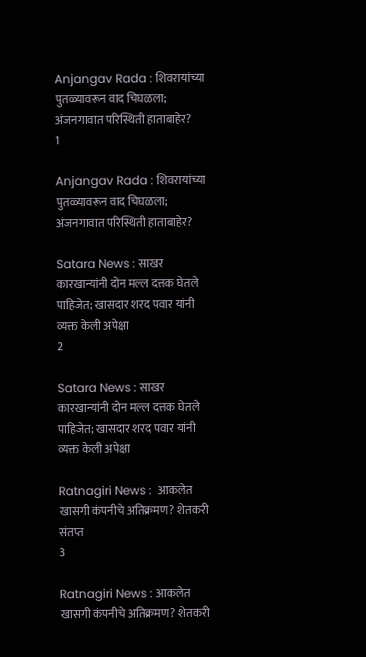Anjangav Rada : शिवरायांच्या पुतळ्यावरून वाद चिघळला; अंजनगावात परिस्थिती हाताबाहेर?
1

Anjangav Rada : शिवरायांच्या पुतळ्यावरून वाद चिघळला; अंजनगावात परिस्थिती हाताबाहेर?

Satara News : साखर कारखान्यांनी दोन मल्ल दत्तक घेतले पाहिजेत; खासदार शरद पवार यांनी व्यक्त केली अपेक्षा
2

Satara News : साखर कारखान्यांनी दोन मल्ल दत्तक घेतले पाहिजेत; खासदार शरद पवार यांनी व्यक्त केली अपेक्षा

Ratnagiri News :  आकलेत खासगी कंपनीचे अतिक्रमण? शेतकरी संतप्त
3

Ratnagiri News : आकलेत खासगी कंपनीचे अतिक्रमण? शेतकरी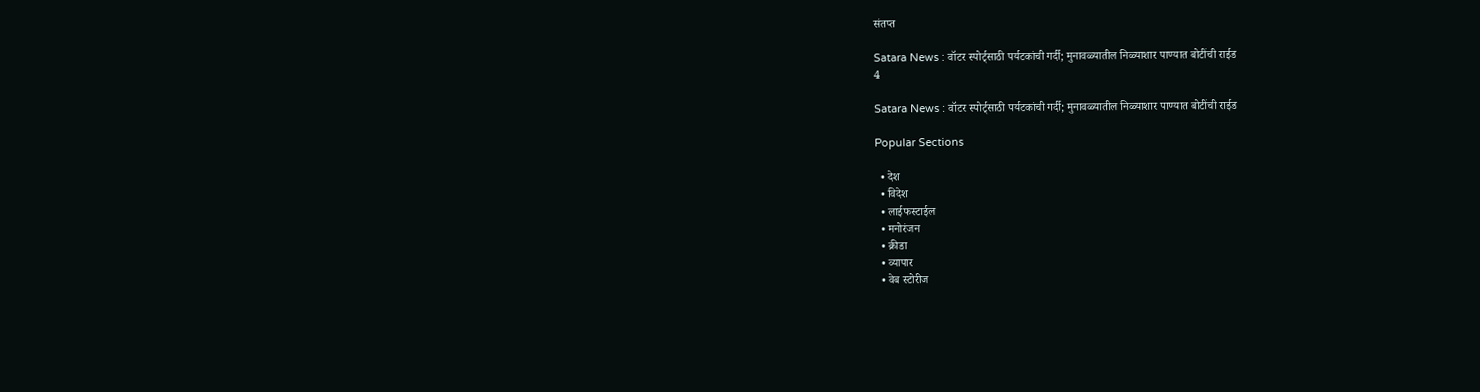संतप्त

Satara News : वॉटर स्पोर्ट्साठी पर्यटकांची गर्दी; मुनावळ्यातील निळ्याशार पाण्यात बोटींची राईड
4

Satara News : वॉटर स्पोर्ट्साठी पर्यटकांची गर्दी; मुनावळ्यातील निळ्याशार पाण्यात बोटींची राईड

Popular Sections

  • देश
  • विदेश
  • लाईफस्टाईल
  • मनोरंजन
  • क्रीडा
  • व्यापार
  • वेब स्टोरीज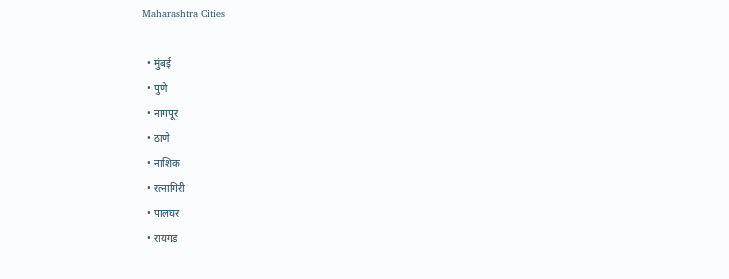Maharashtra Cities

  • मुंबई
  • पुणे
  • नागपूर
  • ठाणे
  • नाशिक
  • रत्नागिरी
  • पालघर
  • रायगड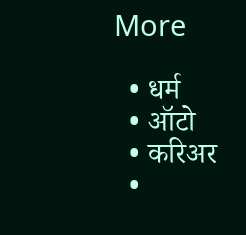More

  • धर्म
  • ऑटो
  • करिअर
  •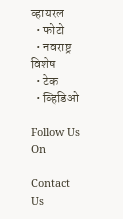व्हायरल
  • फोटो
  • नवराष्ट्र विशेष
  • टेक
  • व्हिडिओ

Follow Us On

Contact Us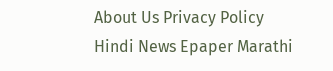About Us Privacy Policy
Hindi News Epaper Marathi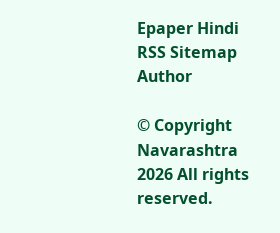Epaper Hindi RSS Sitemap Author

© Copyright Navarashtra 2026 All rights reserved.